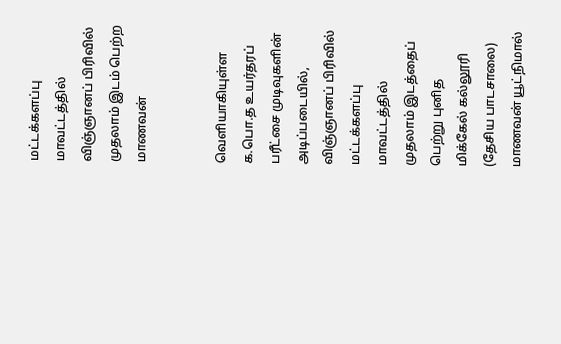மட்டக்களப்பு மாவட்டத்தில் விஞ்ஞானப் பிரிவில் முதலாம் இடம் பெற்ற மாணவன்


வெளியாகியுள்ள க.பொ.த உயர்தரப் பரீட்சை முடிவுகளின் அடிப்படையில், விஞ்ஞானப் பிரிவில் மட்டக்களப்பு மாவட்டத்தில் முதலாம் இடத்தைப் பெற்று புனித மிக்கேல் கல்லூரி (தேசிய பாடசாலை) மாணவன் யூட்நிமால்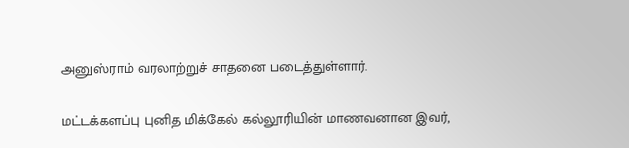அனுஸ்ராம் வரலாற்றுச் சாதனை படைத்துள்ளார்.

மட்டக்களப்பு புனித மிக்கேல் கல்லூரியின் மாணவனான இவர்,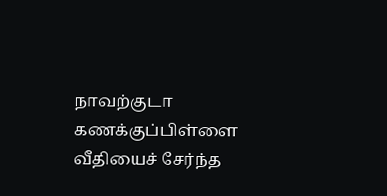நாவற்குடா கணக்குப்பிள்ளை வீதியைச் சேர்ந்த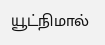யூட்நிமால்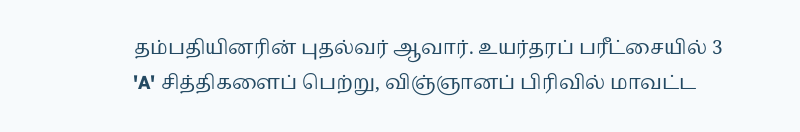தம்பதியினரின் புதல்வர் ஆவார். உயர்தரப் பரீட்சையில் 3 'A' சித்திகளைப் பெற்று, விஞ்ஞானப் பிரிவில் மாவட்ட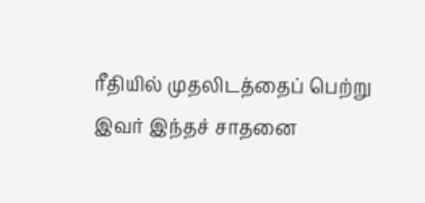ரீதியில் முதலிடத்தைப் பெற்று இவர் இந்தச் சாதனை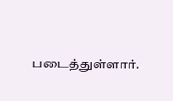படைத்துள்ளார்.